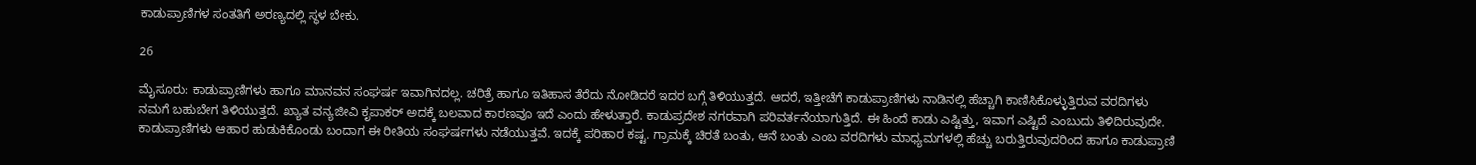ಕಾಡುಪ್ರಾಣಿಗಳ ಸಂತತಿಗೆ ಅರಣ್ಯದಲ್ಲಿ ಸ್ಥಳ ಬೇಕು.

26

ಮೈಸೂರು: ಕಾಡುಪ್ರಾಣಿಗಳು ಹಾಗೂ ಮಾನವನ ಸಂಘರ್ಷ ಇವಾಗಿನದಲ್ಲ. ಚರಿತ್ರೆ ಹಾಗೂ ಇತಿಹಾಸ ತೆರೆದು ನೋಡಿದರೆ ಇದರ ಬಗ್ಗೆ ತಿಳಿಯುತ್ತದೆ. ಆದರೆ, ಇತ್ತೀಚೆಗೆ ಕಾಡುಪ್ರಾಣಿಗಳು ನಾಡಿನಲ್ಲಿ ಹೆಚ್ಚಾಗಿ ಕಾಣಿಸಿಕೊಳ್ಳುತ್ತಿರುವ ವರದಿಗಳು ನಮಗೆ ಬಹುಬೇಗ ತಿಳಿಯುತ್ತದೆ. ಖ್ಯಾತ ವನ್ಯಜೀವಿ ಕೃಪಾಕರ್ ಅದಕ್ಕೆ ಬಲವಾದ ಕಾರಣವೂ ಇದೆ ಎಂದು ಹೇಳುತ್ತಾರೆ. ಕಾಡುಪ್ರದೇಶ ನಗರವಾಗಿ ಪರಿವರ್ತನೆಯಾಗುತ್ತಿದೆ. ಈ ಹಿಂದೆ ಕಾಡು ಎಷ್ಟಿತ್ತು, ಇವಾಗ ಎಷ್ಟಿದೆ ಎಂಬುದು ತಿಳಿದಿರುವುದೇ. ಕಾಡುಪ್ರಾಣಿಗಳು ಆಹಾರ ಹುಡುಕಿಕೊಂಡು ಬಂದಾಗ ಈ ರೀತಿಯ ಸಂಘರ್ಷಗಳು ನಡೆಯುತ್ತವೆ. ಇದಕ್ಕೆ ಪರಿಹಾರ ಕಷ್ಟ. ಗ್ರಾಮಕ್ಕೆ ಚಿರತೆ ಬಂತು, ಆನೆ ಬಂತು ಎಂಬ ವರದಿಗಳು ಮಾಧ್ಯಮಗಳಲ್ಲಿ ಹೆಚ್ಚು ಬರುತ್ತಿರುವುದರಿಂದ ಹಾಗೂ ಕಾಡುಪ್ರಾಣಿ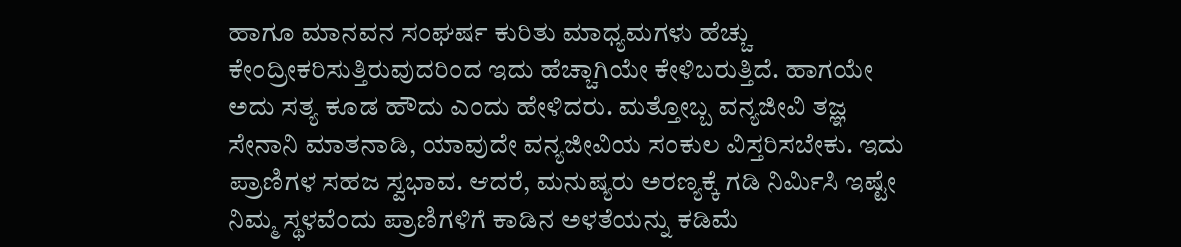ಹಾಗೂ ಮಾನವನ ಸಂಘರ್ಷ ಕುರಿತು ಮಾಧ್ಯಮಗಳು ಹೆಚ್ಚು ಕೇಂದ್ರೀಕರಿಸುತ್ತಿರುವುದರಿಂದ ಇದು ಹೆಚ್ಚಾಗಿಯೇ ಕೇಳಿಬರುತ್ತಿದೆ. ಹಾಗಯೇ ಅದು ಸತ್ಯ ಕೂಡ ಹೌದು ಎಂದು ಹೇಳಿದರು. ಮತ್ತೋಬ್ಬ ವನ್ಯಜೀವಿ ತಜ್ಞ ಸೇನಾನಿ ಮಾತನಾಡಿ, ಯಾವುದೇ ವನ್ಯಜೀವಿಯ ಸಂಕುಲ ವಿಸ್ತರಿಸಬೇಕು. ಇದು ಪ್ರಾಣಿಗಳ ಸಹಜ ಸ್ವಭಾವ. ಆದರೆ, ಮನುಷ್ಯರು ಅರಣ್ಯಕ್ಕೆ ಗಡಿ ನಿರ್ಮಿಸಿ ಇಷ್ಟೇ ನಿಮ್ಮ ಸ್ಥಳವೆಂದು ಪ್ರಾಣಿಗಳಿಗೆ ಕಾಡಿನ ಅಳತೆಯನ್ನು ಕಡಿಮೆ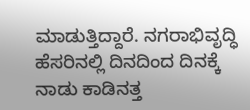ಮಾಡುತ್ತಿದ್ದಾರೆ. ನಗರಾಭಿವೃದ್ಧಿ ಹೆಸರಿನಲ್ಲಿ ದಿನದಿಂದ ದಿನಕ್ಕೆ ನಾಡು ಕಾಡಿನತ್ತ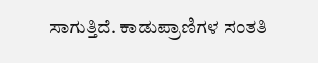ಸಾಗುತ್ತಿದೆ. ಕಾಡುಪ್ರಾಣಿಗಳ ಸಂತತಿ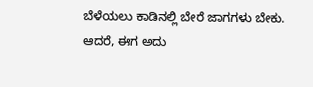ಬೆಳೆಯಲು ಕಾಡಿನಲ್ಲಿ ಬೇರೆ ಜಾಗಗಳು ಬೇಕು. ಆದರೆ, ಈಗ ಅದು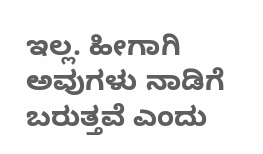ಇಲ್ಲ. ಹೀಗಾಗಿ ಅವುಗಳು ನಾಡಿಗೆ ಬರುತ್ತವೆ ಎಂದು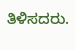ತಿಳಿಸದರು.